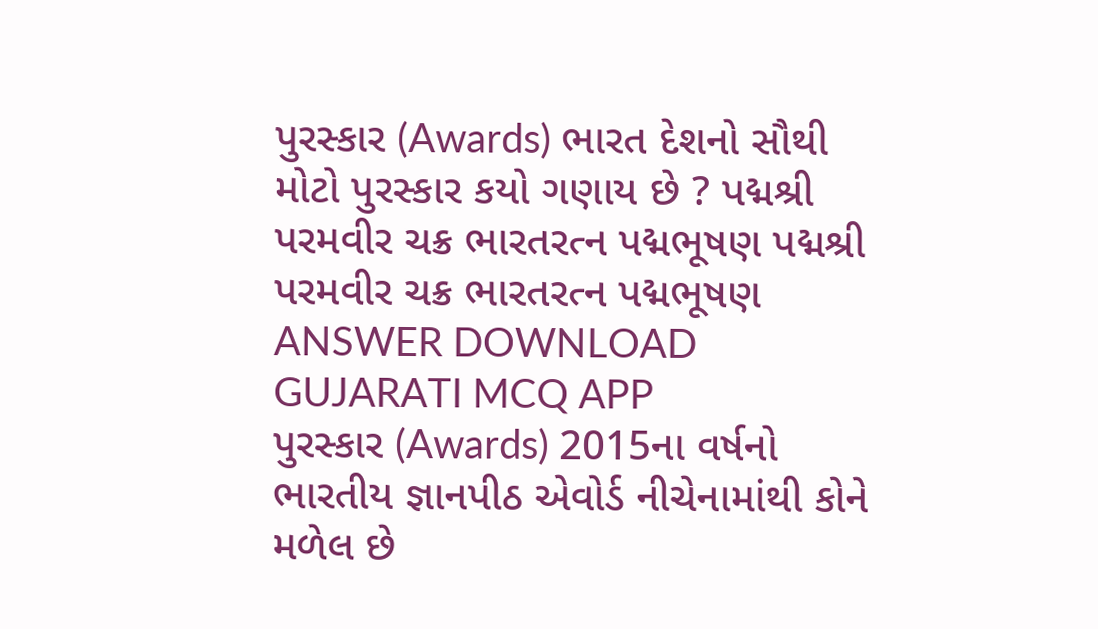પુરસ્કાર (Awards) ભારત દેશનો સૌથી મોટો પુરસ્કાર કયો ગણાય છે ? પદ્મશ્રી પરમવીર ચક્ર ભારતરત્ન પદ્મભૂષણ પદ્મશ્રી પરમવીર ચક્ર ભારતરત્ન પદ્મભૂષણ ANSWER DOWNLOAD GUJARATI MCQ APP
પુરસ્કાર (Awards) 2015ના વર્ષનો ભારતીય જ્ઞાનપીઠ એવોર્ડ નીચેનામાંથી કોને મળેલ છે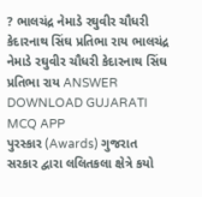? ભાલચંદ્ર નેમાડે રઘુવીર ચૌધરી કેદારનાથ સિંઘ પ્રતિભા રાય ભાલચંદ્ર નેમાડે રઘુવીર ચૌધરી કેદારનાથ સિંઘ પ્રતિભા રાય ANSWER DOWNLOAD GUJARATI MCQ APP
પુરસ્કાર (Awards) ગુજરાત સરકાર દ્વારા લલિતકલા ક્ષેત્રે કયો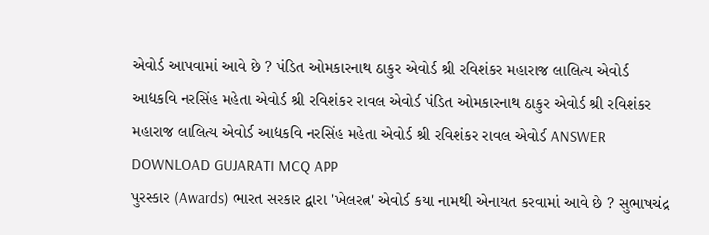એવોર્ડ આપવામાં આવે છે ? પંડિત ઓમકારનાથ ઠાકુર એવોર્ડ શ્રી રવિશંકર મહારાજ લાલિત્ય એવોર્ડ આદ્યકવિ નરસિંહ મહેતા એવોર્ડ શ્રી રવિશંકર રાવલ એવોર્ડ પંડિત ઓમકારનાથ ઠાકુર એવોર્ડ શ્રી રવિશંકર મહારાજ લાલિત્ય એવોર્ડ આદ્યકવિ નરસિંહ મહેતા એવોર્ડ શ્રી રવિશંકર રાવલ એવોર્ડ ANSWER DOWNLOAD GUJARATI MCQ APP
પુરસ્કાર (Awards) ભારત સરકાર દ્વારા 'ખેલરત્ન' એવોર્ડ કયા નામથી એનાયત કરવામાં આવે છે ? સુભાષચંદ્ર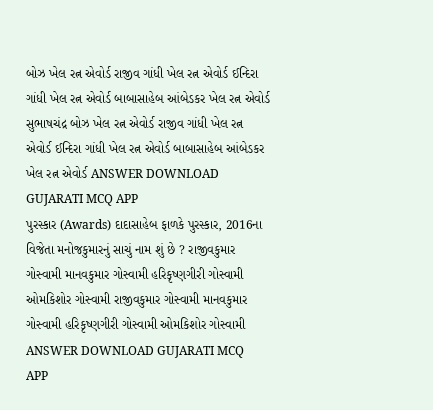બોઝ ખેલ રત્ન એવોર્ડ રાજીવ ગાંધી ખેલ રત્ન એવોર્ડ ઈન્દિરા ગાંધી ખેલ રત્ન એવોર્ડ બાબાસાહેબ આંબેડકર ખેલ રત્ન એવોર્ડ સુભાષચંદ્ર બોઝ ખેલ રત્ન એવોર્ડ રાજીવ ગાંધી ખેલ રત્ન એવોર્ડ ઈન્દિરા ગાંધી ખેલ રત્ન એવોર્ડ બાબાસાહેબ આંબેડકર ખેલ રત્ન એવોર્ડ ANSWER DOWNLOAD GUJARATI MCQ APP
પુરસ્કાર (Awards) દાદાસાહેબ ફાળકે પુરસ્કાર, 2016ના વિજેતા મનોજકુમારનું સાચું નામ શું છે ? રાજીવકુમાર ગોસ્વામી માનવકુમાર ગોસ્વામી હરિકૃષ્ણગીરી ગોસ્વામી ઓમકિશોર ગોસ્વામી રાજીવકુમાર ગોસ્વામી માનવકુમાર ગોસ્વામી હરિકૃષ્ણગીરી ગોસ્વામી ઓમકિશોર ગોસ્વામી ANSWER DOWNLOAD GUJARATI MCQ APP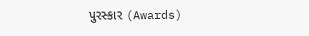પુરસ્કાર (Awards)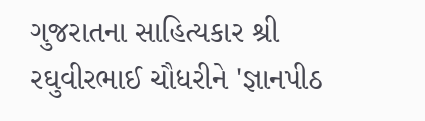ગુજરાતના સાહિત્યકાર શ્રી રઘુવીરભાઈ ચૌધરીને 'જ્ઞાનપીઠ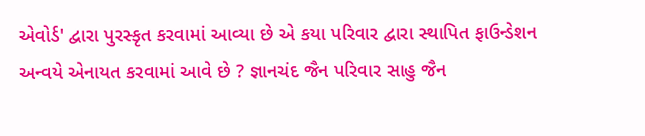એવોર્ડ' દ્વારા પુરસ્કૃત કરવામાં આવ્યા છે એ કયા પરિવાર દ્વારા સ્થાપિત ફાઉન્ડેશન અન્વયે એનાયત કરવામાં આવે છે ? જ્ઞાનચંદ જૈન પરિવાર સાહુ જૈન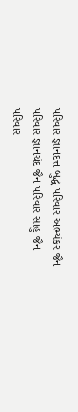પરિવાર જ્ઞાનદત્ત બુદ્ધ પરિવાર અભ્યંકર જૈન પરિવાર જ્ઞાનચંદ જૈન પરિવાર સાહુ જૈન પરિવાર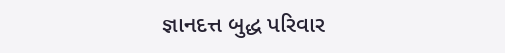જ્ઞાનદત્ત બુદ્ધ પરિવાર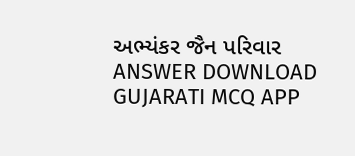અભ્યંકર જૈન પરિવાર ANSWER DOWNLOAD GUJARATI MCQ APP